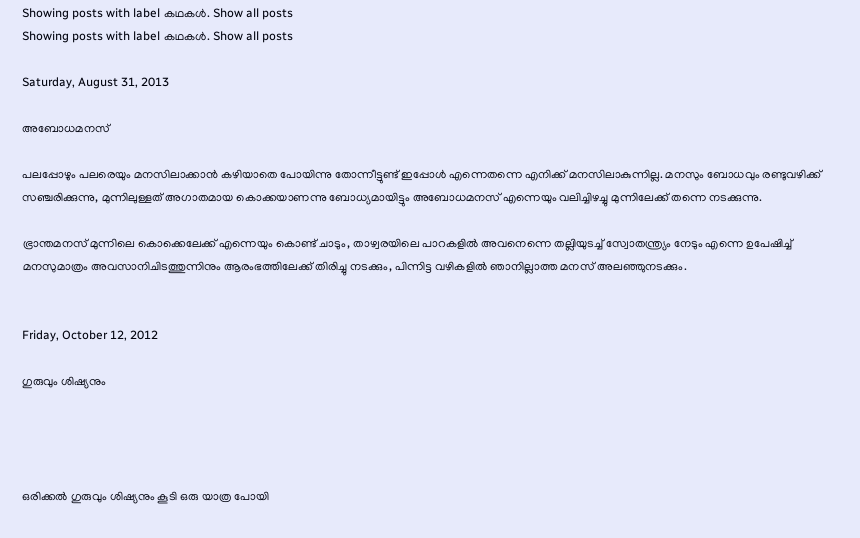Showing posts with label കഥകള്‍. Show all posts
Showing posts with label കഥകള്‍. Show all posts

Saturday, August 31, 2013

അബോധമനസ്

പലപ്പോഴും പലരെയും മനസിലാക്കാന്‍ കഴിയാതെ പോയിന്നു തോന്നീട്ടുണ്ട് ഇപ്പോള്‍ എന്നെതന്നെ എനിക്ക് മനസിലാകുന്നില്ല. മനസും ബോധവും രണ്ടുവഴിക്ക് സഞ്ചരിക്കുന്നു, മുന്നിലുള്ളത് അഗാതമായ കൊക്കയാണന്നു ബോധ്യമായിട്ടും അബോധമനസ് എന്നെയും വലിച്ചിഴച്ചു മുന്നിലേക്ക് തന്നെ നടക്കുന്നു.

ഭ്രാന്തമനസ് മുന്നിലെ കൊക്കെലേക്ക് എന്നെയും കൊണ്ട് ചാടും, താഴ്വരയിലെ പാറകളില്‍ അവനെന്നെ തല്ലിയുടച്ച് സ്വോതന്ത്ര്യം നേടും എന്നെ ഉപേഷിച്ച് മനസുമാത്രം അവസാനിചിടത്തുന്നിനും ആരംഭത്തിലേക്ക് തിരിച്ചു നടക്കും, പിന്നിട്ട വഴികളില്‍ ഞാനില്ലാത്ത മനസ് അലഞ്ഞുനടക്കും.


Friday, October 12, 2012

ഗുരുവും ശിഷ്യനും




ഒരിക്കല്‍ ഗുരുവും ശിഷ്യനും കൂടി ഒരു യാത്ര പോയി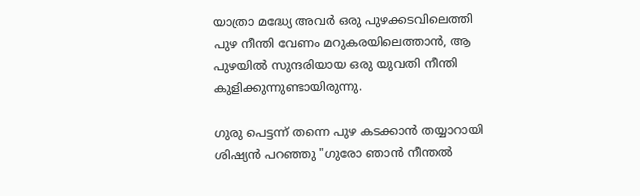യാത്രാ മദ്ധ്യേ അവര്‍ ഒരു പുഴക്കടവിലെത്തി പുഴ നീന്തി വേണം മറുകരയിലെത്താന്‍, ആ പുഴയില്‍ സുന്ദരിയായ ഒരു യുവതി നീന്തി കുളിക്കുന്നുണ്ടായിരുന്നു.

ഗുരു പെട്ടന്ന് തന്നെ പുഴ കടക്കാന്‍ തയ്യാറായി ശിഷ്യന്‍ പറഞ്ഞു "ഗുരോ ഞാന്‍ നീന്തല്‍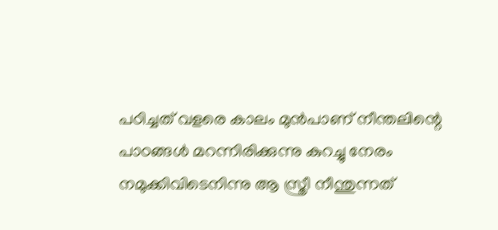പഠിച്ചത് വളരെ കാലം മുന്‍പാണ് നീന്തലിന്റെ പാഠങ്ങള്‍ മറന്നിരിക്കുന്നു കുറച്ചു നേരം നമുക്കിവിടെനിന്നു ആ സ്ത്രീ നീന്തുന്നത്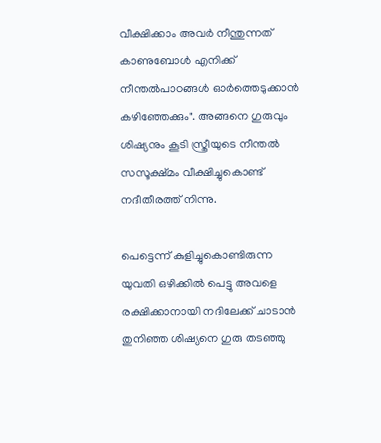വീക്ഷിക്കാം അവര്‍ നീന്തുന്നത് കാണുബോള്‍ എനിക്ക് നീന്തല്‍പാഠങ്ങള്‍ ഓര്‍ത്തെടുക്കാന്‍ കഴിഞ്ഞേക്കും". അങ്ങനെ ഗുരുവും ശിഷ്യനും കൂടി സ്ത്രീയുടെ നീന്തല്‍ സസൂക്ഷ്മം വീക്ഷിച്ചുകൊണ്ട് നദീതീരത്ത് നിന്നു.

പെട്ടെന്ന് കുളിച്ചുകൊണ്ടിരുന്ന യുവതി ഒഴിക്കില്‍ പെട്ടു അവളെ രക്ഷിക്കാനായി നദിലേക്ക് ചാടാന്‍ തുനിഞ്ഞ ശിഷ്യനെ ഗുരു തടഞ്ഞു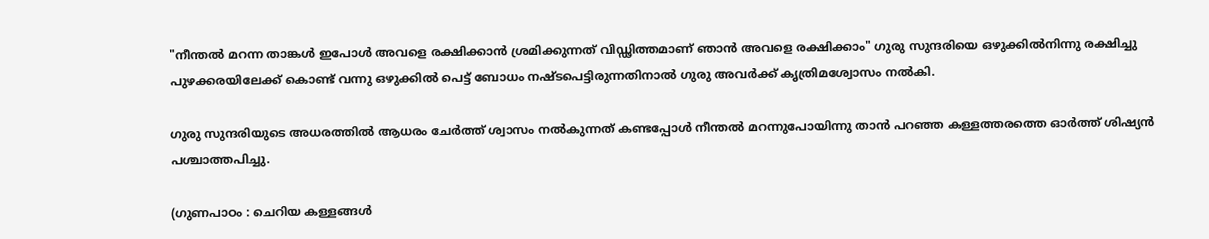"നീന്തല്‍ മറന്ന താങ്കള്‍ ഇപോള്‍ അവളെ രക്ഷിക്കാന്‍ ശ്രമിക്കുന്നത് വിഡ്ഢിത്തമാണ് ഞാന്‍ അവളെ രക്ഷിക്കാം" ഗുരു സുന്ദരിയെ ഒഴുക്കില്‍നിന്നു രക്ഷിച്ചു പുഴക്കരയിലേക്ക് കൊണ്ട് വന്നു ഒഴുക്കില്‍ പെട്ട് ബോധം നഷ്ടപെട്ടിരുന്നതിനാല്‍ ഗുരു അവര്‍ക്ക് കൃത്രിമശ്വോസം നല്‍കി.

ഗുരു സുന്ദരിയുടെ അധരത്തില്‍ ആധരം ചേര്‍ത്ത് ശ്വാസം നല്‍കുന്നത് കണ്ടപ്പോള്‍ നീന്തല്‍ മറന്നുപോയിന്നു താന്‍ പറഞ്ഞ കള്ളത്തരത്തെ ഓര്‍ത്ത് ശിഷ്യന്‍ പശ്ചാത്തപിച്ചു.

(ഗുണപാഠം : ചെറിയ കള്ളങ്ങള്‍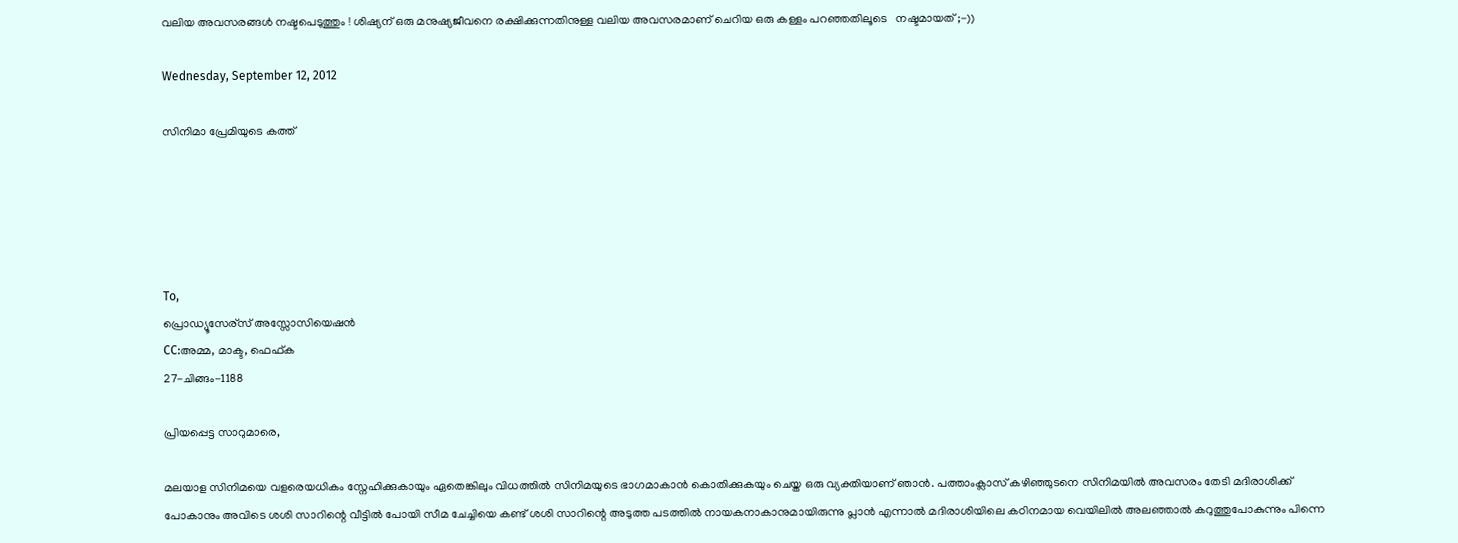വലിയ അവസരങ്ങള്‍ നഷ്ടപെടുത്തും ! ശിഷ്യന് ഒരു മനുഷ്യജീവനെ രക്ഷിക്കുന്നതിനുള്ള വലിയ അവസരമാണ് ചെറിയ ഒരു കള്ളം പറഞ്ഞതിലൂടെ   നഷ്ടമായത് ;-))

Wednesday, September 12, 2012

സിനിമാ പ്രേമിയുടെ കത്ത്





To,
പ്രൊഡ്യൂസേര്സ് അസ്സോസിയെഷന്‍
CC:അമ്മ, മാക്ട, ഫെഫ്ക
27-ചിങ്ങം-1188

പ്രിയപ്പെട്ട സാറുമാരെ,

മലയാള സിനിമയെ വളരെയധികം സ്നേഹിക്കുകായും ഏതെങ്കിലും വിധത്തില്‍ സിനിമയുടെ ഭാഗമാകാന്‍ കൊതിക്കുകയും ചെയ്ത ഒരു വ്യക്തിയാണ് ഞാന്‍. പത്താംക്ലാസ്‌ കഴിഞ്ഞുടനെ സിനിമയില്‍ അവസരം തേടി മദിരാശിക്ക് പോകാനും അവിടെ ശശി സാറിന്റെ വീട്ടില്‍ പോയി സീമ ചേച്ചിയെ കണ്ട് ശശി സാറിന്റെ അടുത്ത പടത്തില്‍ നായകനാകാനുമായിരുന്നു പ്ലാന്‍ എന്നാല്‍ മദിരാശിയിലെ കഠിനമായ വെയിലില്‍ അലഞ്ഞാല്‍ കറുത്തുപോകുന്നും പിന്നെ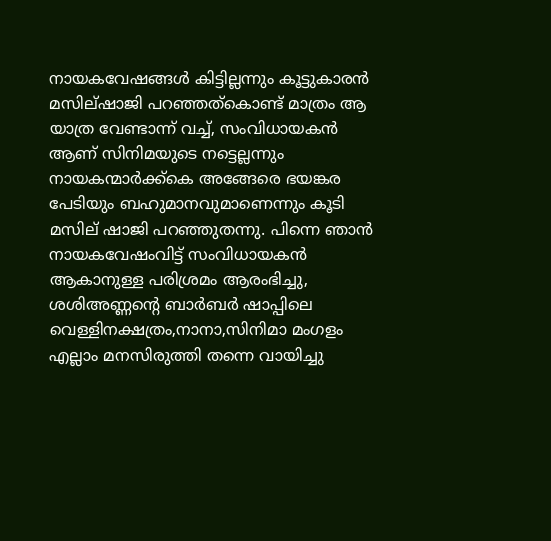നായകവേഷങ്ങള്‍ കിട്ടില്ലന്നും കൂട്ടുകാരന്‍ മസില്ഷാജി പറഞ്ഞത്കൊണ്ട്‌ മാത്രം ആ യാത്ര വേണ്ടാന്ന് വച്ച്, സംവിധായകന്‍ ആണ് സിനിമയുടെ നട്ടെല്ലന്നും നായകന്മാര്‍ക്ക്കെ അങ്ങേരെ ഭയങ്കര പേടിയും ബഹുമാനവുമാണെന്നും കൂടി മസില് ഷാജി പറഞ്ഞുതന്നു. പിന്നെ ഞാന്‍ നായകവേഷംവിട്ട് സംവിധായകന്‍ ആകാനുള്ള പരിശ്രമം ആരംഭിച്ചു, ശശിഅണ്ണന്റെ ബാര്‍ബര്‍ ഷാപ്പിലെ വെള്ളിനക്ഷത്രം,നാനാ,സിനിമാ മംഗളം എല്ലാം മനസിരുത്തി തന്നെ വായിച്ചു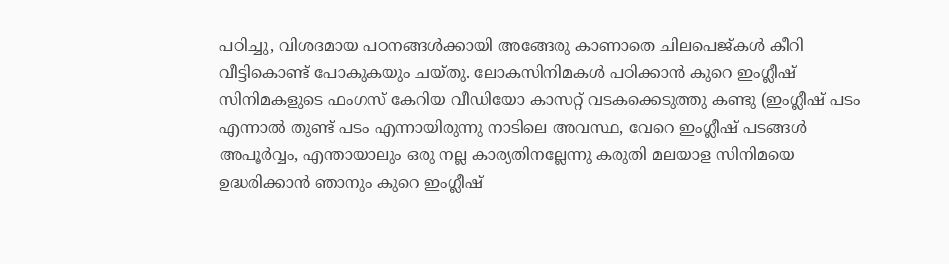പഠിച്ചു, വിശദമായ പഠനങ്ങള്‍ക്കായി അങ്ങേരു കാണാതെ ചിലപെജ്‌കള്‍ കീറി വീട്ടികൊണ്ട് പോകുകയും ചയ്തു. ലോകസിനിമകള്‍ പഠിക്കാന്‍ കുറെ ഇംഗ്ലീഷ് സിനിമകളുടെ ഫംഗസ് കേറിയ വീഡിയോ കാസറ്റ് വടകക്കെടുത്തു കണ്ടു (ഇംഗ്ലീഷ് പടം എന്നാല്‍ തുണ്ട് പടം എന്നായിരുന്നു നാടിലെ അവസ്ഥ, വേറെ ഇംഗ്ലീഷ് പടങ്ങള്‍ അപൂര്‍വ്വം, എന്തായാലും ഒരു നല്ല കാര്യതിനല്ലേന്നു കരുതി മലയാള സിനിമയെ ഉദ്ധരിക്കാന്‍ ഞാനും കുറെ ഇംഗ്ലീഷ്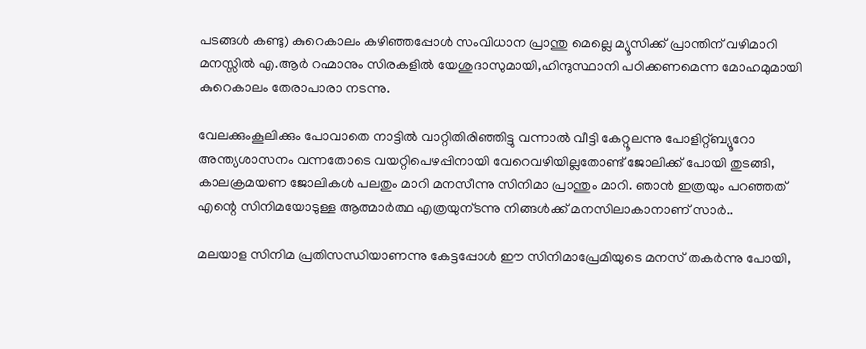പടങ്ങള്‍ കണ്ടു) കുറെകാലം കഴിഞ്ഞപ്പോള്‍ സംവിധാന പ്രാന്തു മെല്ലെ മ്യൂസിക്ക് പ്രാന്തിന് വഴിമാറി മനസ്സില്‍ എ.ആര്‍ റഹ്മാനും സിരകളില്‍ യേശുദാസുമായി,ഹിന്ദുസ്ഥാനി പഠിക്കണമെന്ന മോഹമുമായി കുറെകാലം തേരാപാരാ നടന്നു.

വേലക്കുംകൂലിക്കും പോവാതെ നാട്ടില്‍ വാറ്റിതിരിഞ്ഞിട്ടു വന്നാല്‍ വീട്ടി കേറ്റൂലന്നു പോളിറ്റ്ബ്യൂറോ അന്ത്യശാസനം വന്നതോടെ വയറ്റിപെഴപ്പിനായി വേറെവഴിയില്ലതോണ്ട് ജോലിക്ക് പോയി തുടങ്ങി, കാലക്രമയണ ജോലികള്‍ പലതും മാറി മനസീന്നു സിനിമാ പ്രാന്തും മാറി. ഞാന്‍ ഇത്രയും പറഞ്ഞത് എന്റെ സിനിമയോടുള്ള ആത്മാര്‍ത്ഥ എത്രയുന്ടന്നു നിങ്ങള്‍ക്ക് മനസിലാകാനാണ് സാര്‍..

മലയാള സിനിമ പ്രതിസന്ധിയാണന്നു കേട്ടപ്പോള്‍ ഈ സിനിമാപ്രേമിയുടെ മനസ് തകര്‍ന്നു പോയി,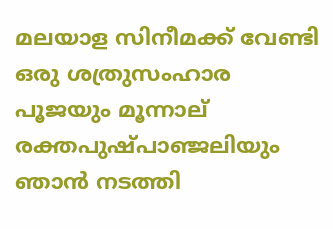മലയാള സിനീമക്ക് വേണ്ടി ഒരു ശത്രുസംഹാര പൂജയും മൂന്നാല് രക്തപുഷ്പാഞ്ജലിയും ഞാന്‍ നടത്തി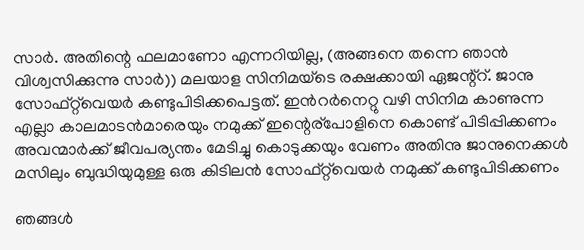സാര്‍. അതിന്റെ ഫലമാണോ എന്നറിയില്ല, (അങ്ങനെ തന്നെ ഞാന്‍ വിശ്വസിക്കുന്നു സാര്‍)) മലയാള സിനിമയ്ടെ രക്ഷക്കായി ഏജന്റ്റ്‌. ജാനു സോഫ്റ്റ്‌വെയര്‍ കണ്ടുപിടിക്കപെട്ടത്. ഇന്‍റര്‍നെറ്റു വഴി സിനിമ കാണുന്ന എല്ലാ കാലമാടന്‍മാരെയും നമുക്ക് ഇന്റെര്പോളിനെ കൊണ്ട് പിടിപ്പിക്കണം അവന്മാര്‍ക്ക് ജീവപര്യന്തം മേടിച്ചു കൊടുക്കയും വേണം അതിനു ജാനുനെക്കള്‍ മസിലും ബുദ്ധിയുമുള്ള ഒരു കിടിലന്‍ സോഫ്റ്റ്‌വെയര്‍ നമുക്ക് കണ്ടുപിടിക്കണം

ഞങ്ങള്‍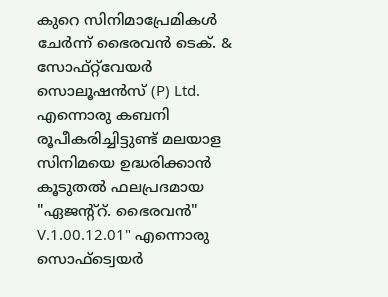കുറെ സിനിമാപ്രേമികള്‍ ചേര്‍ന്ന് ഭൈരവന്‍ ടെക്. & സോഫ്റ്റ്‌വേയര്‍ സൊലൂഷന്‍സ്‌ (P) Ltd. എന്നൊരു കബനി രൂപീകരിച്ചിട്ടുണ്ട് മലയാള സിനിമയെ ഉദ്ധരിക്കാന്‍ കൂടുതല്‍ ഫലപ്രദമായ "ഏജന്റ്റ്‌. ഭൈരവന്‍" V.1.00.12.01" എന്നൊരു സൊഫ്ട്വെയര്‍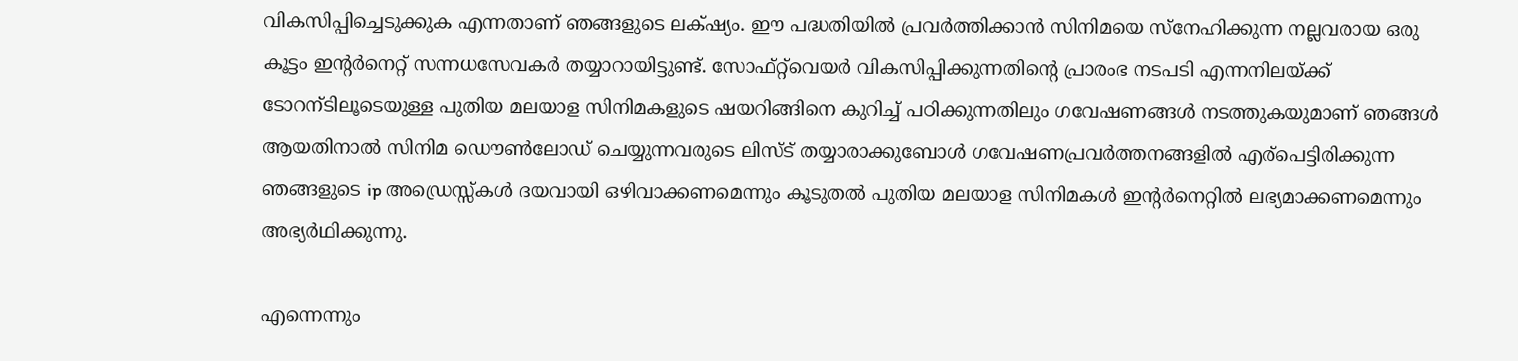വികസിപ്പിച്ചെടുക്കുക എന്നതാണ് ഞങ്ങളുടെ ലക്‌ഷ്യം. ഈ പദ്ധതിയില്‍ പ്രവര്‍ത്തിക്കാന്‍ സിനിമയെ സ്നേഹിക്കുന്ന നല്ലവരായ ഒരു കൂട്ടം ഇന്റര്‍നെറ്റ് സന്നധസേവകര്‍ തയ്യാറായിട്ടുണ്ട്. സോഫ്റ്റ്‌വെയര്‍ വികസിപ്പിക്കുന്നതിന്റെ പ്രാരംഭ നടപടി എന്നനിലയ്ക്ക് ടോറന്ടിലൂടെയുള്ള പുതിയ മലയാള സിനിമകളുടെ ഷയറിങ്ങിനെ കുറിച്ച് പഠിക്കുന്നതിലും ഗവേഷണങ്ങള്‍ നടത്തുകയുമാണ് ഞങ്ങള്‍ ആയതിനാല്‍ സിനിമ ഡൌണ്‍ലോഡ്‌ ചെയ്യുന്നവരുടെ ലിസ്ട് തയ്യാരാക്കുബോള്‍ ഗവേഷണപ്രവര്‍ത്തനങ്ങളില്‍ എര്പെട്ടിരിക്കുന്ന ഞങ്ങളുടെ ip അഡ്രെസ്സ്കള്‍ ദയവായി ഒഴിവാക്കണമെന്നും കൂടുതല്‍ പുതിയ മലയാള സിനിമകള്‍ ഇന്റര്‍നെറ്റില്‍ ലഭ്യമാക്കണമെന്നും അഭ്യര്‍ഥിക്കുന്നു.

എന്നെന്നും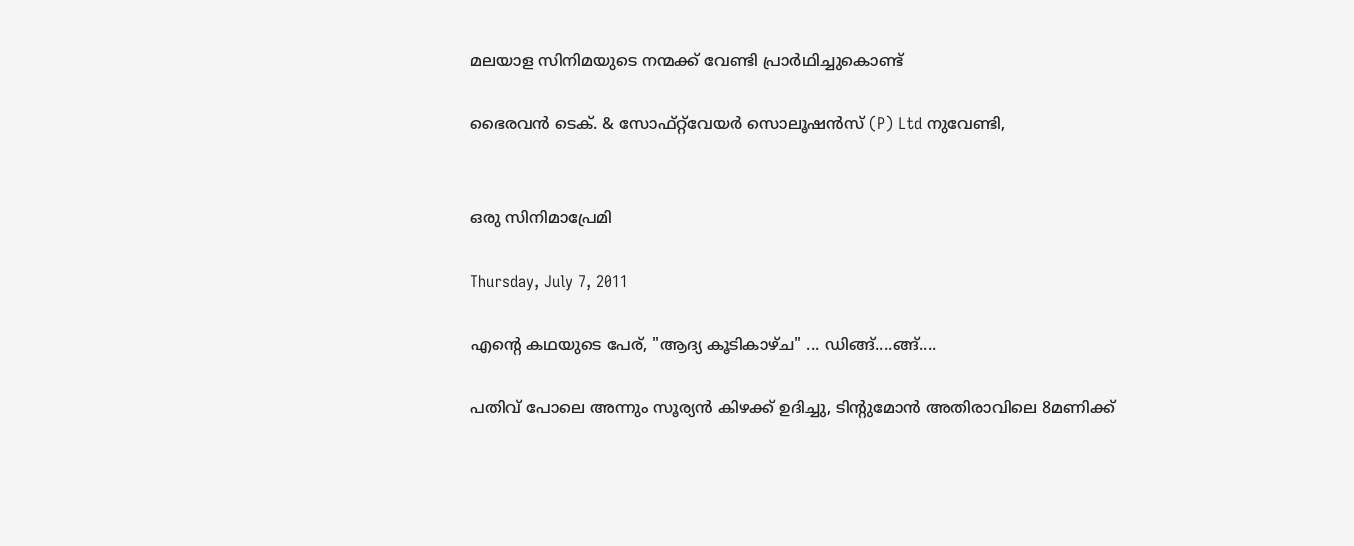മലയാള സിനിമയുടെ നന്മക്ക് വേണ്ടി പ്രാര്‍ഥിച്ചുകൊണ്ട്

ഭൈരവന്‍ ടെക്. & സോഫ്റ്റ്‌വേയര്‍ സൊലൂഷന്‍സ്‌ (P) Ltd നുവേണ്ടി,


ഒരു സിനിമാപ്രേമി

Thursday, July 7, 2011

എന്റെ കഥയുടെ പേര്, "ആദ്യ കൂടികാഴ്ച" ... ഡിങ്ങ്....ങ്ങ്....

പതിവ് പോലെ അന്നും സൂര്യന്‍ കിഴക്ക് ഉദിച്ചു, ടിന്റുമോന്‍ അതിരാവിലെ 8മണിക്ക്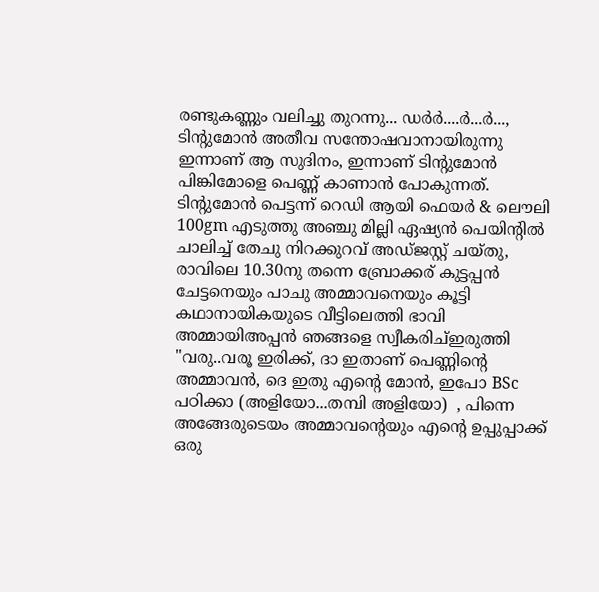രണ്ടുകണ്ണും വലിച്ചു തുറന്നു... ഡര്‍ര്‍....ര്‍...ര്‍..., ടിന്റുമോന്‍ അതീവ സന്തോഷവാനായിരുന്നു ഇന്നാണ് ആ സുദിനം, ഇന്നാണ് ടിന്റുമോന്‍ പിങ്കിമോളെ പെണ്ണ് കാണാന്‍ പോകുന്നത്. ടിന്റുമോന്‍ പെട്ടന്ന് റെഡി ആയി ഫെയര്‍ & ലൌലി 100gm എടുത്തു അഞ്ചു മില്ലി ഏഷ്യന്‍ പെയിന്റില്‍ ചാലിച്ച് തേചു നിറക്കുറവ് അഡ്ജസ്റ്റ് ചയ്തു, രാവിലെ 10.30നു തന്നെ ബ്രോക്കര് കുട്ടപ്പന്‍ ചേട്ടനെയും പാചു അമ്മാവനെയും കൂട്ടി  കഥാനായികയുടെ വീട്ടിലെത്തി ഭാവി അമ്മായിഅപ്പന്‍ ഞങ്ങളെ സ്വീകരിച്ഇരുത്തി "വരു..വരൂ ഇരിക്ക്, ദാ ഇതാണ് പെണ്ണിന്റെ അമ്മാവന്‍, ദെ ഇതു എന്റെ മോന്‍, ഇപോ BSc പഠിക്കാ (അളിയോ...തമ്പി അളിയോ)  , പിന്നെ അങ്ങേരുടെയം അമ്മാവന്റെയും എന്റെ ഉപ്പുപ്പാക്ക് ഒരു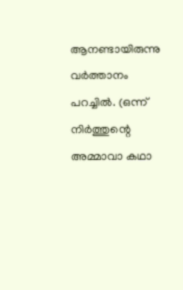ആനണ്ടായിരുന്നു വര്‍ത്താനം പറച്ചില്‍. (ഒന്ന് നിര്‍ത്തുന്റെ അമ്മാവാ കഥാ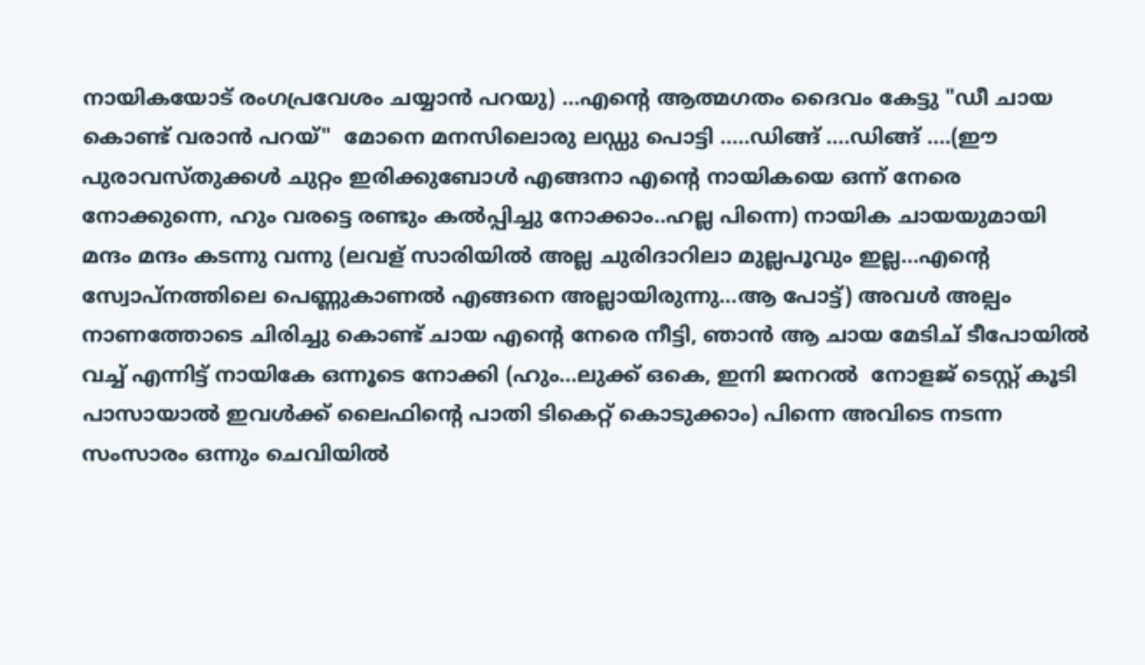നായികയോട് രംഗപ്രവേശം ചയ്യാന്‍ പറയു) ...എന്റെ ആത്മഗതം ദൈവം കേട്ടു "ഡീ ചായ കൊണ്ട് വരാന്‍ പറയ്"  മോനെ മനസിലൊരു ലഡ്ഡു പൊട്ടി .....ഡിങ്ങ് ....ഡിങ്ങ് ....(ഈ പുരാവസ്തുക്കള്‍ ചുറ്റം ഇരിക്കുബോള്‍ എങ്ങനാ എന്റെ നായികയെ ഒന്ന് നേരെ നോക്കുന്നെ, ഹും വരട്ടെ രണ്ടും കല്‍പ്പിച്ചു നോക്കാം..ഹല്ല പിന്നെ) നായിക ചായയുമായി  മന്ദം മന്ദം കടന്നു വന്നു (ലവള് സാരിയില്‍ അല്ല ചുരിദാറിലാ മുല്ലപൂവും ഇല്ല...എന്റെ സ്വോപ്നത്തിലെ പെണ്ണുകാണല്‍ എങ്ങനെ അല്ലായിരുന്നു...ആ പോട്ട്) അവള്‍ അല്പം നാണത്തോടെ ചിരിച്ചു കൊണ്ട് ചായ എന്റെ നേരെ നീട്ടി, ഞാന്‍ ആ ചായ മേടിച് ടീപോയില്‍ വച്ച് എന്നിട്ട് നായികേ ഒന്നൂടെ നോക്കി (ഹും...ലുക്ക്‌ ഒകെ, ഇനി ജനറല്‍  നോളജ് ടെസ്റ്റ്‌ കൂടി പാസായാല്‍ ഇവള്‍ക്ക് ലൈഫിന്റെ പാതി ടികെറ്റ്‌ കൊടുക്കാം) പിന്നെ അവിടെ നടന്ന സംസാരം ഒന്നും ചെവിയില്‍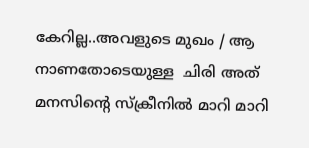കേറില്ല..അവളുടെ മുഖം / ആ നാണതോടെയുള്ള  ചിരി അത് മനസിന്റെ സ്ക്രീനില്‍ മാറി മാറി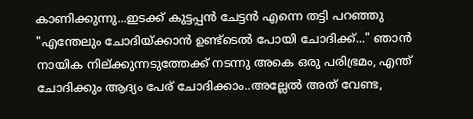കാണിക്കുന്നു...ഇടക്ക് കുട്ടപ്പന്‍ ചേട്ടന്‍ എന്നെ തട്ടി പറഞ്ഞു "എന്തേലും ചോദിയ്ക്കാന്‍ ഉണ്ട്ടെല്‍ പോയി ചോദിക്ക്..." ഞാന്‍  നായിക നില്ക്കുന്നടുത്തേക്ക് നടന്നു അകെ ഒരു പരിഭ്രമം, എന്ത് ചോദിക്കും ആദ്യം പേര് ചോദിക്കാം..അല്ലേല്‍ അത് വേണ്ട,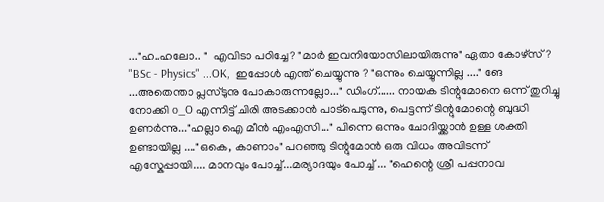..."ഹ..ഹലോ.. "  എവിടാ പഠിച്ചേ? "മാര്‍ ഇവനിയോസിലായിരുന്നു" ഏതാ കോഴ്സ് ? "BSc - Physics" ...OK,  ഇപ്പോള്‍ എന്ത് ചെയ്യുന്നു ? "ഒന്നും ചെയ്യുന്നില്ല ...." ങേ ...അതെന്താ പ്ലസ്‌ടുനു പോകാരുന്നല്ലോ..." ഡിംഗ്...... നായക ടിന്റുമോനെ ഒന്ന് തുറിച്ചു നോക്കി o_O എന്നിട്ട് ചിരി അടക്കാന്‍ പാട്‌പെടുന്നു, പെട്ടന്ന് ടിന്റുമോന്റെ ബുദ്ധി ഉണര്‍ന്നു..."ഹല്ലാ ഐ മീന്‍ എംഎസി..." പിന്നെ ഒന്നും ചോദിയ്ക്കാന്‍ ഉള്ള ശക്തി ഉണ്ടായില്ല ...."ഒകെ, കാണാം" പറഞ്ഞു ടിന്റുമോന്‍ ഒരു വിധം അവിടന്ന് എസ്കേപ്പായി.... മാനവും പോച്ച്...മര്യാദയും പോച്ച് ... "ഹെന്റെ ശ്രീ പപ്പനാവ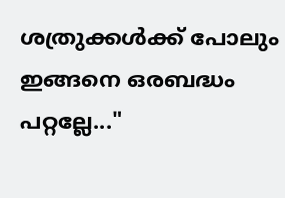ശത്രുക്കള്‍ക്ക് പോലും ഇങ്ങനെ ഒരബദ്ധം പറ്റല്ലേ..."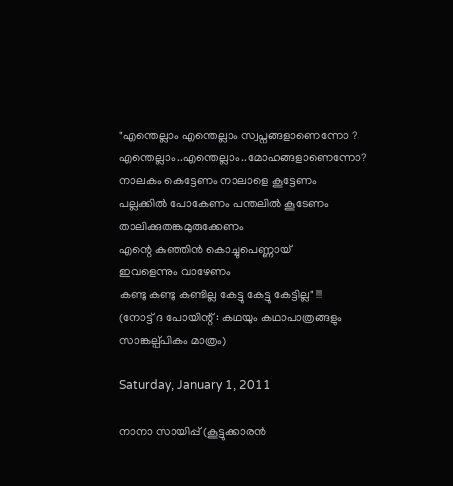"എന്തെല്ലാം എന്തെല്ലാം സ്വപ്നങ്ങളാണെന്നോ ?
എന്തെല്ലാം..എന്തെല്ലാം..മോഹങ്ങളാണെന്നോ?
നാലകം കെട്ടേണം നാലാളെ കൂട്ടേണം
പല്ലക്കിൽ പോകേണം പന്തലിൽ കൂടേണം
താലിക്കുതങ്കമുരുക്കേണം
എന്റെ കുഞ്ഞിൻ കൊച്ചുപെണ്ണായ്‌
ഇവളെന്നും വാഴേണം
കണ്ടു കണ്ടു കണ്ടില്ല കേട്ടു കേട്ടു കേട്ടില്ല" !!!
(നോട്ട് ദ പോയിന്റ് : കഥയും കഥാപാത്രങ്ങളും സാങ്കല്പ്പികം മാത്രം)

Saturday, January 1, 2011

നാനാ സായിപ്പ് (കൂട്ടുക്കാരന്‍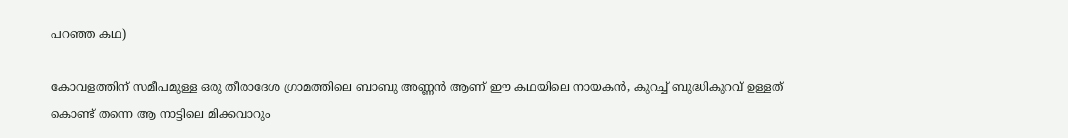പറഞ്ഞ കഥ)

കോവളത്തിന് സമീപമുള്ള ഒരു തീരാദേശ ഗ്രാമത്തിലെ ബാബു അണ്ണന്‍ ആണ് ഈ കഥയിലെ നായകന്‍, കുറച്ച് ബുദ്ധികുറവ് ഉള്ളത് കൊണ്ട് തന്നെ ആ നാട്ടിലെ മിക്കവാറും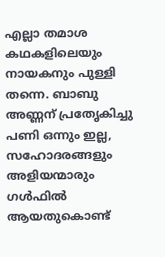എല്ലാ തമാശ കഥകളിലെയും നായകനും പുള്ളി തന്നെ. ബാബു അണ്ണന് പ്രതേൃകിച്ചു പണി ഒന്നും ഇല്ല, സഹോദരങ്ങളും അളിയന്മാരും ഗള്‍ഫില്‍ ആയതുകൊണ്ട്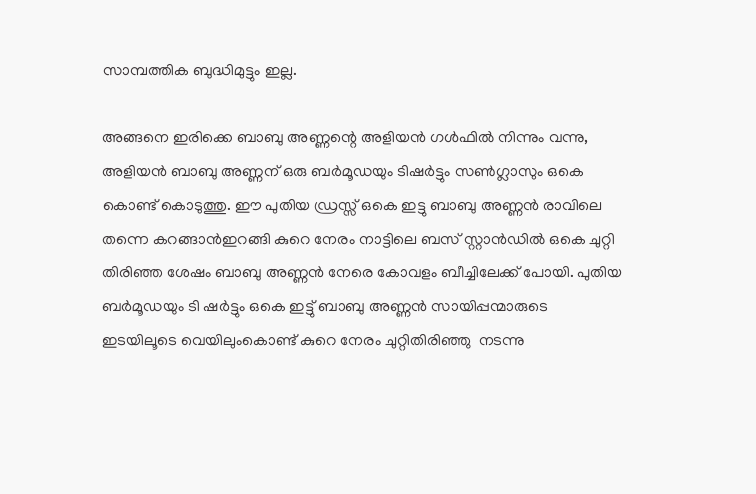സാമ്പത്തിക ബുദ്ധിമുട്ടും ഇല്ല.

അങ്ങനെ ഇരിക്കെ ബാബു അണ്ണന്റെ അളിയന്‍ ഗള്‍ഫില്‍ നിന്നും വന്നു, അളിയന്‍ ബാബു അണ്ണന് ഒരു ബര്‍മൂഡയും ടിഷര്‍ട്ടും സണ്‍ഗ്ലാസും ഒകെ കൊണ്ട് കൊടുത്തു. ഈ പുതിയ ഡ്രസ്സ്‌ ഒകെ ഇട്ടു ബാബു അണ്ണന്‍ രാവിലെ തന്നെ കറങ്ങാന്‍ഇറങ്ങി കുറെ നേരം നാട്ടിലെ ബസ്‌ സ്റ്റാന്‍ഡില്‍ ഒകെ ചുറ്റി തിരിഞ്ഞ ശേഷം ബാബു അണ്ണന്‍ നേരെ കോവളം ബീച്ചിലേക്ക്‌ പോയി. പുതിയ ബര്‍മൂഡയും ടി ഷര്‍ട്ടും ഒകെ ഇട്ടു് ബാബു അണ്ണന്‍ സായിപ്പന്മാരുടെ ഇടയിലൂടെ വെയിലുംകൊണ്ട് കുറെ നേരം ചുറ്റിതിരിഞ്ഞു  നടന്നു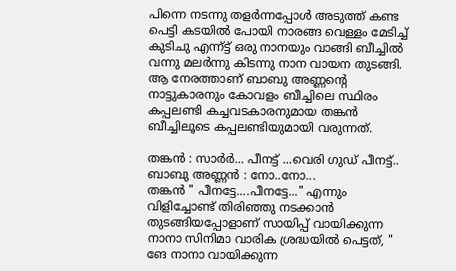പിന്നെ നടന്നു തളര്‍ന്നപ്പോള്‍ അടുത്ത് കണ്ട പെട്ടി കടയില്‍ പോയി നാരങ്ങ വെള്ളം മേടിച്ച് കുടിചു എന്ന്ട്ട് ഒരു നാനയും വാങ്ങി ബീച്ചില്‍ വന്നു മലര്‍ന്നു കിടന്നു നാന വായന തുടങ്ങി. ആ നേരത്താണ് ബാബു അണ്ണന്റെ നാട്ടുകാരനും കോവളം ബീച്ചിലെ സ്ഥിരം കപ്പലണ്ടി കച്ചവടകാരനുമായ തങ്കന്‍ ബീച്ചിലൂടെ കപ്പലണ്ടിയുമായി വരുന്നത്.

തങ്കന്‍ : സാര്‍ര്‍... പീനട്ട് ...വെരി ഗുഡ്‌ പീനട്ട്..
ബാബു അണ്ണന്‍ : നോ..നോ...
തങ്കന്‍ " പീനട്ടേ....പീനട്ടേ..." എന്നും വിളിച്ചോണ്ട് തിരിഞ്ഞു നടക്കാന്‍ തുടങ്ങിയപ്പോളാണ് സായിപ്പ്‌ വായിക്കുന്ന നാനാ സിനിമാ വാരിക ശ്രദ്ധയില്‍ പെട്ടത്, " ങേ നാനാ വായിക്കുന്ന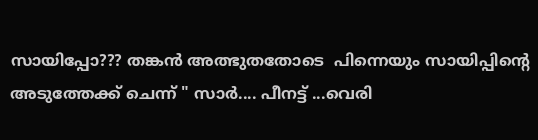സായിപ്പോ??? തങ്കന്‍ അത്ഭുതതോടെ  പിന്നെയും സായിപ്പിന്റെ അടുത്തേക്ക്‌ ചെന്ന് " സാര്‍.... പീനട്ട് ...വെരി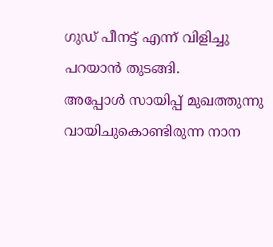ഗുഡ്‌ പീനട്ട് എന്ന് വിളിച്ചു പറയാന്‍ തുടങ്ങി.
അപ്പോള്‍ സായിപ്പ് മുഖത്തുന്നു വായിചുകൊണ്ടിരുന്ന നാന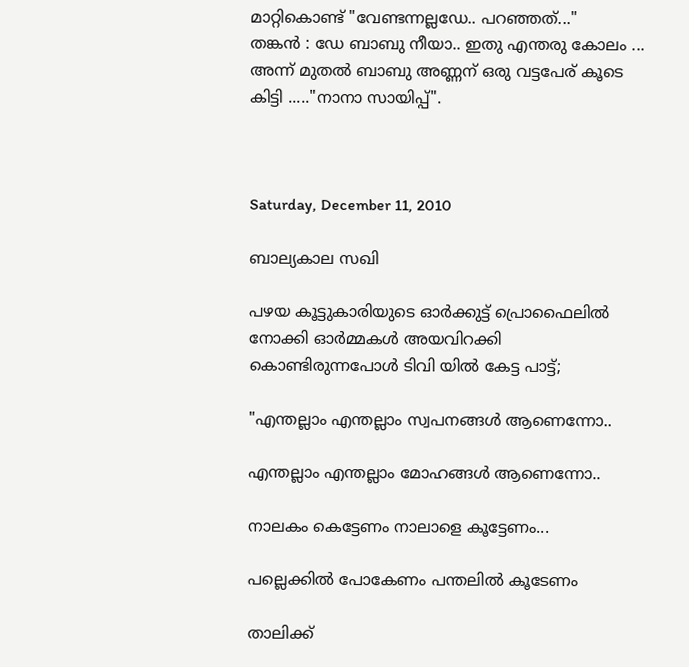മാറ്റികൊണ്ട് "വേണ്ടന്നല്ലഡേ.. പറഞ്ഞത്..."
തങ്കന്‍ : ഡേ ബാബു നീയാ.. ഇതു എന്തരു കോലം ...
അന്ന് മുതല്‍ ബാബു അണ്ണന് ഒരു വട്ടപേര് കൂടെ കിട്ടി ....."നാനാ സായിപ്പ്‌".



Saturday, December 11, 2010

ബാല്യകാല സഖി

പഴയ കൂട്ടുകാരിയുടെ ഓര്‍ക്കുട്ട് പ്രൊഫൈലില്‍ നോക്കി ഓര്‍മ്മകള്‍ അയവിറക്കി കൊണ്ടിരുന്നപോള്‍ ടിവി യില്‍ കേട്ട പാട്ട്;

"എന്തല്ലാം എന്തല്ലാം സ്വപനങ്ങള്‍ ആണെന്നോ..

എന്തല്ലാം എന്തല്ലാം മോഹങ്ങള്‍ ആണെന്നോ..

നാലകം കെട്ടേണം നാലാളെ കൂട്ടേണം...

പല്ലെക്കില്‍ പോകേണം പന്തലില്‍ കൂടേണം

താലിക്ക്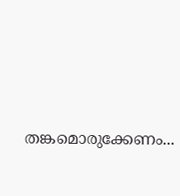തങ്കമൊരുക്കേണം...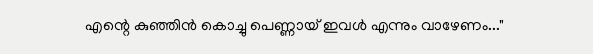എന്റെ കുഞ്ഞിന്‍ കൊച്ചു പെണ്ണായ് ഇവള്‍ എന്നും വാഴേണം..."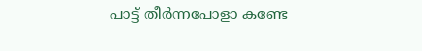പാട്ട് തീര്‍ന്നപോളാ കണ്ടേ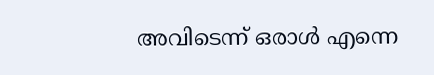അവിടെന്ന് ഒരാള്‍ എന്നെ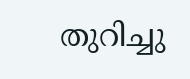തുറിച്ചു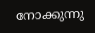നോക്കുന്നു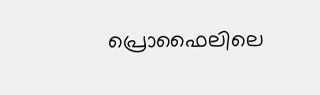പ്രൊഫൈലിലെ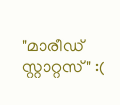"മാരീഡ് സ്റ്റാറ്റസ്" :(